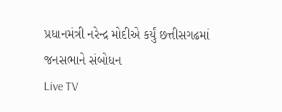પ્રધાનમંત્રી નરેન્દ્ર મોદીએ કર્યું છત્તીસગઢમાં જનસભાને સંબોધન
Live TV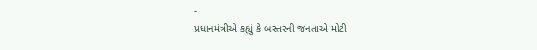-
પ્રધાનમંત્રીએ કહ્યું કે બસ્તરની જનતાએ મોટી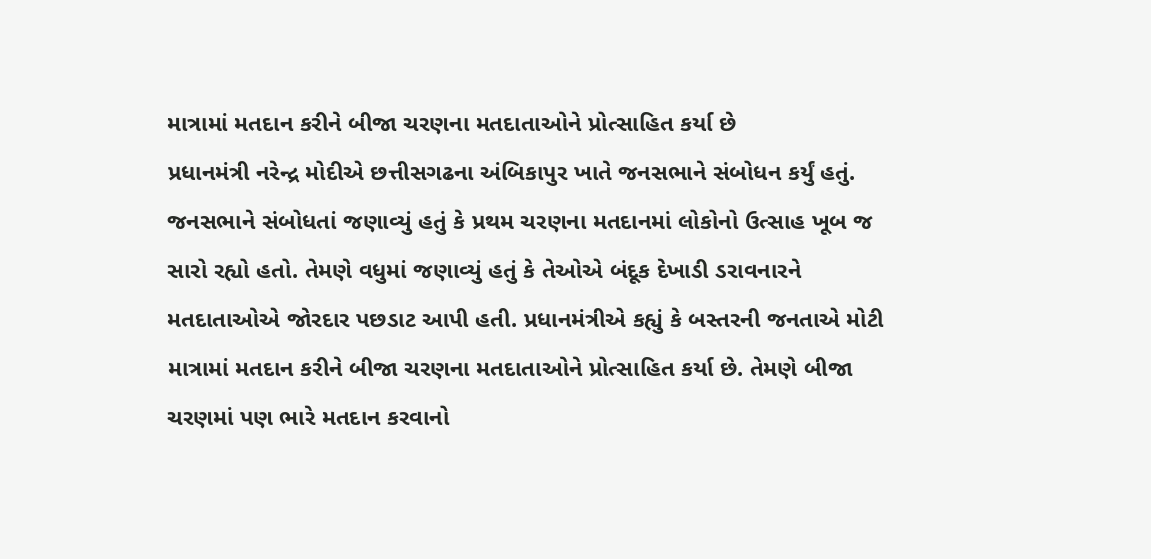માત્રામાં મતદાન કરીને બીજા ચરણના મતદાતાઓને પ્રોત્સાહિત કર્યા છે
પ્રધાનમંત્રી નરેન્દ્ર મોદીએ છત્તીસગઢના અંબિકાપુર ખાતે જનસભાને સંબોધન કર્યું હતું. જનસભાને સંબોધતાં જણાવ્યું હતું કે પ્રથમ ચરણના મતદાનમાં લોકોનો ઉત્સાહ ખૂબ જ સારો રહ્યો હતો. તેમણે વધુમાં જણાવ્યું હતું કે તેઓએ બંદૂક દેખાડી ડરાવનારને મતદાતાઓએ જોરદાર પછડાટ આપી હતી. પ્રધાનમંત્રીએ કહ્યું કે બસ્તરની જનતાએ મોટી માત્રામાં મતદાન કરીને બીજા ચરણના મતદાતાઓને પ્રોત્સાહિત કર્યા છે. તેમણે બીજા ચરણમાં પણ ભારે મતદાન કરવાનો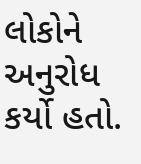લોકોને અનુરોધ કર્યો હતો.